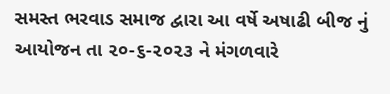સમસ્ત ભરવાડ સમાજ દ્વારા આ વર્ષે અષાઢી બીજ નું આયોજન તા ૨૦-૬-૨૦૨૩ ને મંગળવારે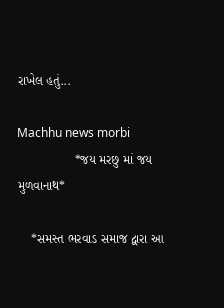રાખેલ હતું...

Machhu news morbi
                *જય મરછુ માં જય મુળવાનાથ*

    *સમસ્ત ભરવાડ સમાજ દ્વારા આ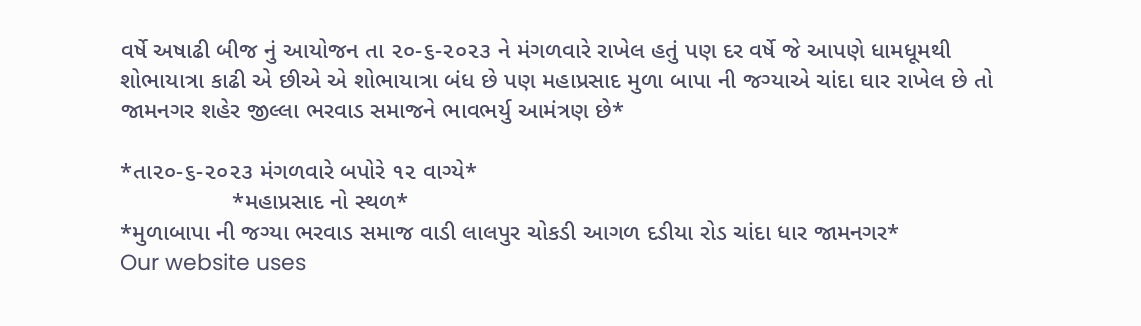વર્ષે અષાઢી બીજ નું આયોજન તા ૨૦-૬-૨૦૨૩ ને મંગળવારે રાખેલ હતું પણ‌ દર વર્ષે જે આપણે ધામધૂમથી શોભાયાત્રા કાઢી એ છીએ એ શોભાયાત્રા બંધ છે પણ મહાપ્રસાદ મુળા બાપા ની જગ્યાએ ચાંદા ઘાર રાખેલ છે તો જામનગર શહેર જીલ્લા ભરવાડ સમાજને ભાવભર્યુ આમંત્રણ છે*

*તા૨૦-૬-૨૦૨૩ મંગળવારે બપોરે ૧૨ વાગ્યે*
                 *મહાપ્રસાદ નો સ્થળ*
*મુળાબાપા ની જગ્યા ભરવાડ સમાજ વાડી લાલપુર ચોકડી આગળ દડીયા રોડ ચાંદા ધાર જામનગર*
Our website uses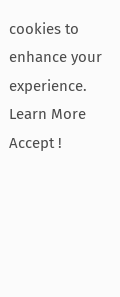cookies to enhance your experience. Learn More
Accept !